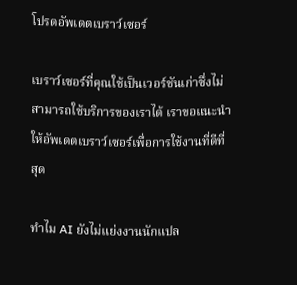โปรดอัพเดตเบราว์เซอร์

เบราว์เซอร์ที่คุณใช้เป็นเวอร์ชันเก่าซึ่งไม่สามารถใช้บริการของเราได้ เราขอแนะนำให้อัพเดตเบราว์เซอร์เพื่อการใช้งานที่ดีที่สุด

ทำไม AI ยังไม่แย่งงานนักแปล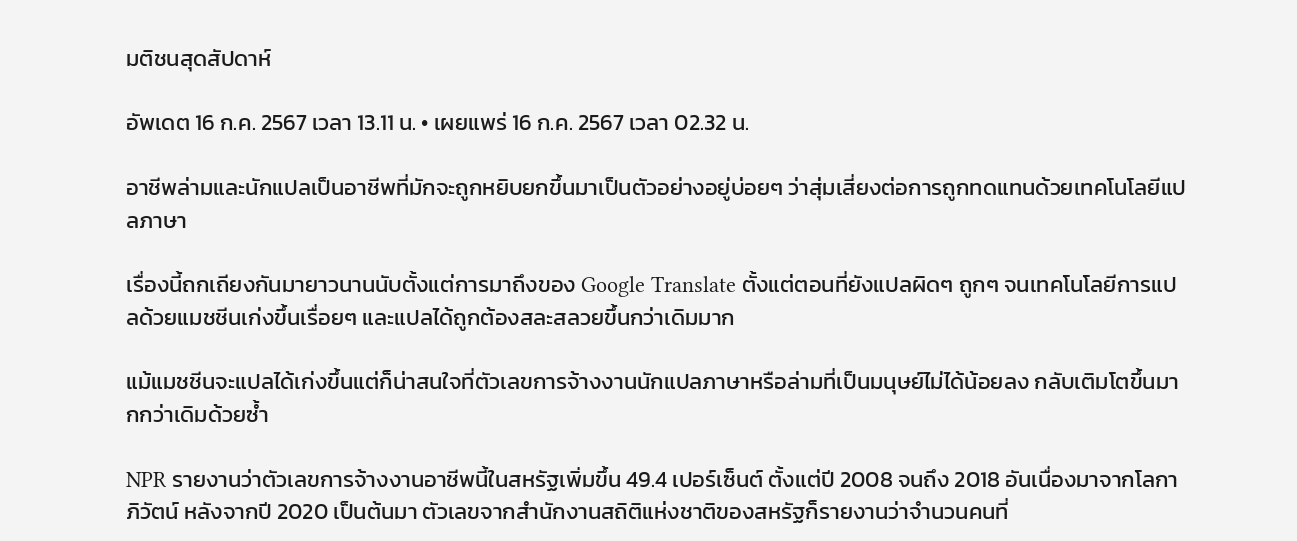มติชนสุดสัปดาห์

อัพเดต 16 ก.ค. 2567 เวลา 13.11 น. • เผยแพร่ 16 ก.ค. 2567 เวลา 02.32 น.

อาชีพล่ามและนักแปลเป็นอาชีพที่มักจะถูกหยิบยกขึ้นมาเป็นตัวอย่างอยู่บ่อยๆ ว่าสุ่มเสี่ยงต่อการถูกทดแทนด้วยเทคโนโลยีแปลภาษา

เรื่องนี้ถกเถียงกันมายาวนานนับตั้งแต่การมาถึงของ Google Translate ตั้งแต่ตอนที่ยังแปลผิดๆ ถูกๆ จนเทคโนโลยีการแปลด้วยแมชชีนเก่งขึ้นเรื่อยๆ และแปลได้ถูกต้องสละสลวยขึ้นกว่าเดิมมาก

แม้แมชชีนจะแปลได้เก่งขึ้นแต่ก็น่าสนใจที่ตัวเลขการจ้างงานนักแปลภาษาหรือล่ามที่เป็นมนุษย์ไม่ได้น้อยลง กลับเติมโตขึ้นมากกว่าเดิมด้วยซ้ำ

NPR รายงานว่าตัวเลขการจ้างงานอาชีพนี้ในสหรัฐเพิ่มขึ้น 49.4 เปอร์เซ็นต์ ตั้งแต่ปี 2008 จนถึง 2018 อันเนื่องมาจากโลกาภิวัตน์ หลังจากปี 2020 เป็นต้นมา ตัวเลขจากสำนักงานสถิติแห่งชาติของสหรัฐก็รายงานว่าจำนวนคนที่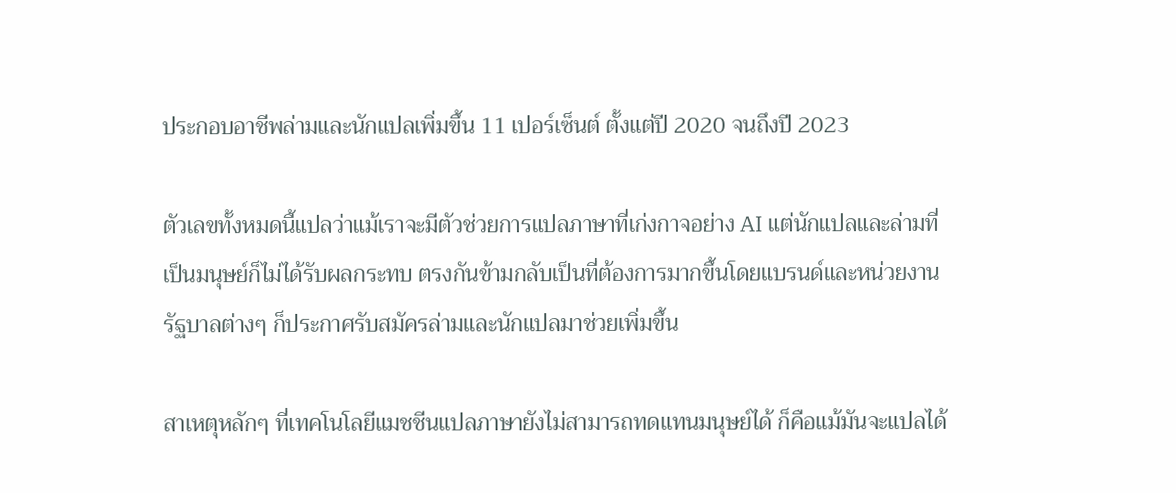ประกอบอาชีพล่ามและนักแปลเพิ่มขึ้น 11 เปอร์เซ็นต์ ตั้งแต่ปี 2020 จนถึงปี 2023

ตัวเลขทั้งหมดนี้แปลว่าแม้เราจะมีตัวช่วยการแปลภาษาที่เก่งกาจอย่าง AI แต่นักแปลและล่ามที่เป็นมนุษย์ก็ไม่ได้รับผลกระทบ ตรงกันข้ามกลับเป็นที่ต้องการมากขึ้นโดยแบรนด์และหน่วยงานรัฐบาลต่างๆ ก็ประกาศรับสมัครล่ามและนักแปลมาช่วยเพิ่มขึ้น

สาเหตุหลักๆ ที่เทคโนโลยีแมชชีนแปลภาษายังไม่สามารถทดแทนมนุษย์ได้ ก็คือแม้มันจะแปลได้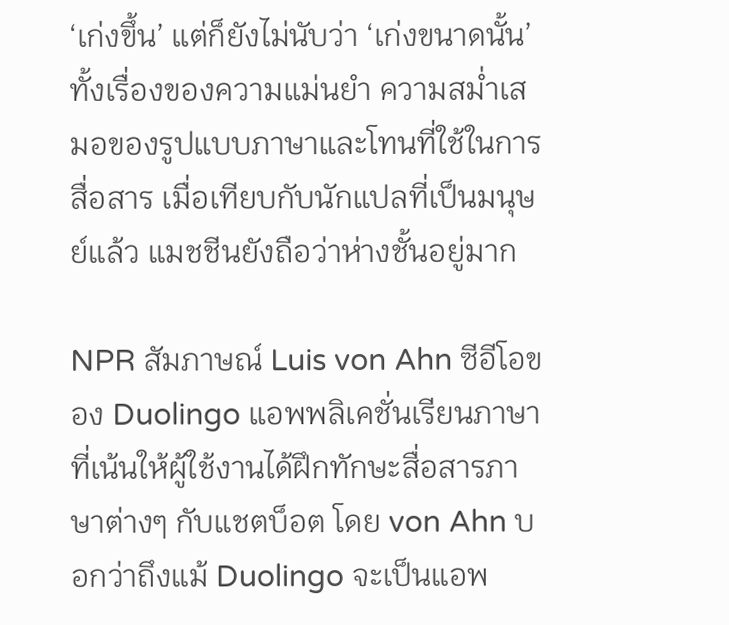‘เก่งขึ้น’ แต่ก็ยังไม่นับว่า ‘เก่งขนาดนั้น’ ทั้งเรื่องของความแม่นยำ ความสม่ำเสมอของรูปแบบภาษาและโทนที่ใช้ในการสื่อสาร เมื่อเทียบกับนักแปลที่เป็นมนุษย์แล้ว แมชชีนยังถือว่าห่างชั้นอยู่มาก

NPR สัมภาษณ์ Luis von Ahn ซีอีโอของ Duolingo แอพพลิเคชั่นเรียนภาษาที่เน้นให้ผู้ใช้งานได้ฝึกทักษะสื่อสารภาษาต่างๆ กับแชตบ็อต โดย von Ahn บอกว่าถึงแม้ Duolingo จะเป็นแอพ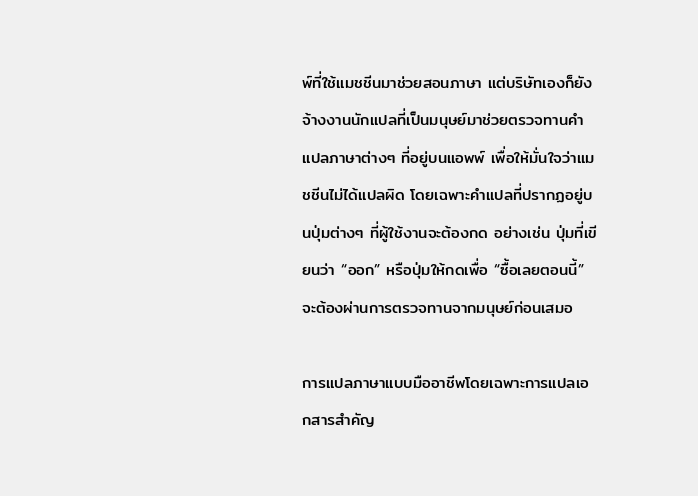พ์ที่ใช้แมชชีนมาช่วยสอนภาษา แต่บริษัทเองก็ยังจ้างงานนักแปลที่เป็นมนุษย์มาช่วยตรวจทานคำแปลภาษาต่างๆ ที่อยู่บนแอพพ์ เพื่อให้มั่นใจว่าแมชชีนไม่ได้แปลผิด โดยเฉพาะคำแปลที่ปรากฏอยู่บนปุ่มต่างๆ ที่ผู้ใช้งานจะต้องกด อย่างเช่น ปุ่มที่เขียนว่า “ออก” หรือปุ่มให้กดเพื่อ “ซื้อเลยตอนนี้” จะต้องผ่านการตรวจทานจากมนุษย์ก่อนเสมอ

การแปลภาษาแบบมืออาชีพโดยเฉพาะการแปลเอกสารสำคัญ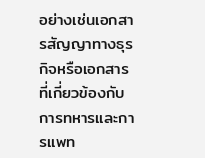อย่างเช่นเอกสารสัญญาทางธุรกิจหรือเอกสารที่เกี่ยวข้องกับการทหารและการแพท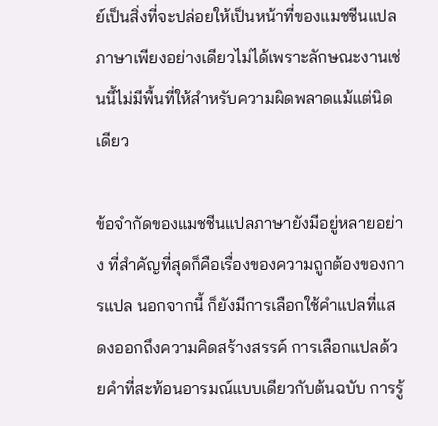ย์เป็นสิ่งที่จะปล่อยให้เป็นหน้าที่ของแมชชีนแปลภาษาเพียงอย่างเดียวไม่ได้เพราะลักษณะงานเช่นนี้ไม่มีพื้นที่ให้สำหรับความผิดพลาดแม้แต่นิดเดียว

ข้อจำกัดของแมชชีนแปลภาษายังมีอยู่หลายอย่าง ที่สำคัญที่สุดก็คือเรื่องของความถูกต้องของการแปล นอกจากนี้ ก็ยังมีการเลือกใช้คำแปลที่แสดงออกถึงความคิดสร้างสรรค์ การเลือกแปลด้วยคำที่สะท้อนอารมณ์แบบเดียวกับต้นฉบับ การรู้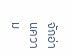จักอ่านความ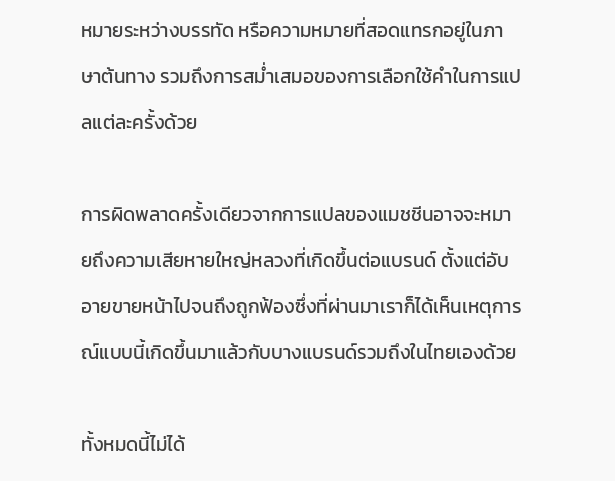หมายระหว่างบรรทัด หรือความหมายที่สอดแทรกอยู่ในภาษาต้นทาง รวมถึงการสม่ำเสมอของการเลือกใช้คำในการแปลแต่ละครั้งด้วย

การผิดพลาดครั้งเดียวจากการแปลของแมชชีนอาจจะหมายถึงความเสียหายใหญ่หลวงที่เกิดขึ้นต่อแบรนด์ ตั้งแต่อับอายขายหน้าไปจนถึงถูกฟ้องซึ่งที่ผ่านมาเราก็ได้เห็นเหตุการณ์แบบนี้เกิดขึ้นมาแล้วกับบางแบรนด์รวมถึงในไทยเองด้วย

ทั้งหมดนี้ไม่ได้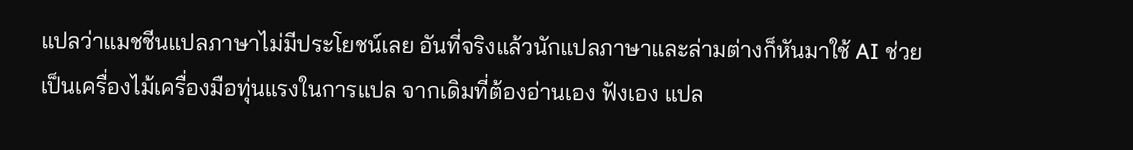แปลว่าแมชชีนแปลภาษาไม่มีประโยชน์เลย อันที่จริงแล้วนักแปลภาษาและล่ามต่างก็หันมาใช้ AI ช่วยเป็นเครื่องไม้เครื่องมือทุ่นแรงในการแปล จากเดิมที่ต้องอ่านเอง ฟังเอง แปล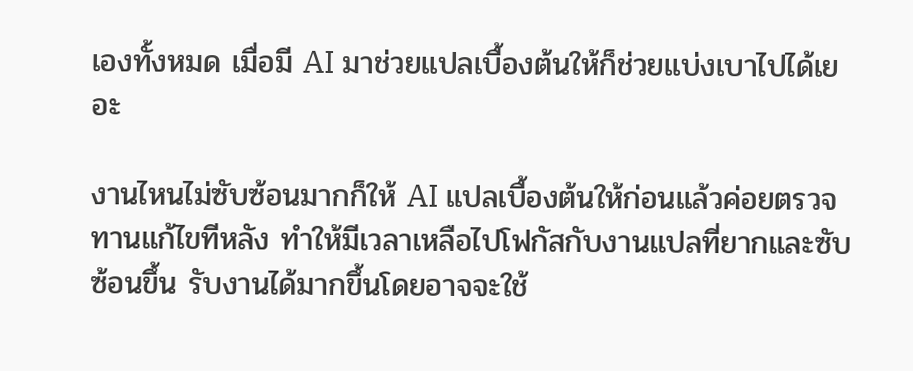เองทั้งหมด เมื่อมี AI มาช่วยแปลเบื้องต้นให้ก็ช่วยแบ่งเบาไปได้เยอะ

งานไหนไม่ซับซ้อนมากก็ให้ AI แปลเบื้องต้นให้ก่อนแล้วค่อยตรวจทานแก้ไขทีหลัง ทำให้มีเวลาเหลือไปโฟกัสกับงานแปลที่ยากและซับซ้อนขึ้น รับงานได้มากขึ้นโดยอาจจะใช้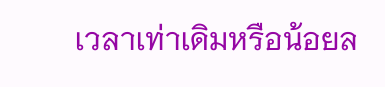เวลาเท่าเดิมหรือน้อยล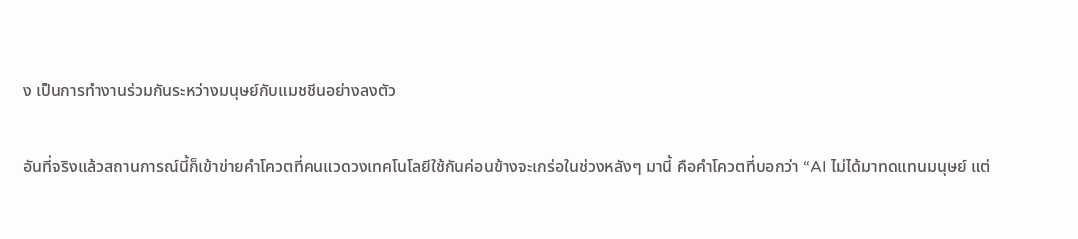ง เป็นการทำงานร่วมกันระหว่างมนุษย์กับแมชชีนอย่างลงตัว

อันที่จริงแล้วสถานการณ์นี้ก็เข้าข่ายคำโควตที่คนแวดวงเทคโนโลยีใช้กันค่อนข้างจะเกร่อในช่วงหลังๆ มานี้ คือคำโควตที่บอกว่า “AI ไม่ได้มาทดแทนมนุษย์ แต่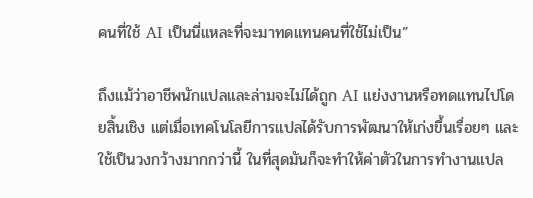คนที่ใช้ AI เป็นนี่แหละที่จะมาทดแทนคนที่ใช้ไม่เป็น”

ถึงแม้ว่าอาชีพนักแปลและล่ามจะไม่ได้ถูก AI แย่งงานหรือทดแทนไปโดยสิ้นเชิง แต่เมื่อเทคโนโลยีการแปลได้รับการพัฒนาให้เก่งขึ้นเรื่อยๆ และใช้เป็นวงกว้างมากกว่านี้ ในที่สุดมันก็จะทำให้ค่าตัวในการทำงานแปล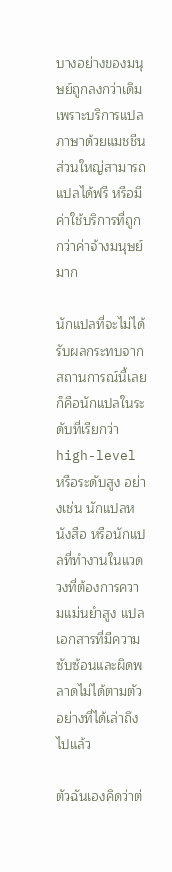บางอย่างของมนุษย์ถูกลงกว่าเดิม เพราะบริการแปลภาษาด้วยแมชชีนส่วนใหญ่สามารถแปลได้ฟรี หรือมีค่าใช้บริการที่ถูกกว่าค่าจ้างมนุษย์มาก

นักแปลที่จะไม่ได้รับผลกระทบจากสถานการณ์นี้เลยก็คือนักแปลในระดับที่เรียกว่า high-level หรือระดับสูง อย่างเช่น นักแปลหนังสือ หรือนักแปลที่ทำงานในแวดวงที่ต้องการความแม่นยำสูง แปลเอกสารที่มีความซับซ้อนและผิดพลาดไม่ได้ตามตัวอย่างที่ได้เล่าถึงไปแล้ว

ตัวฉันเองคิดว่าต่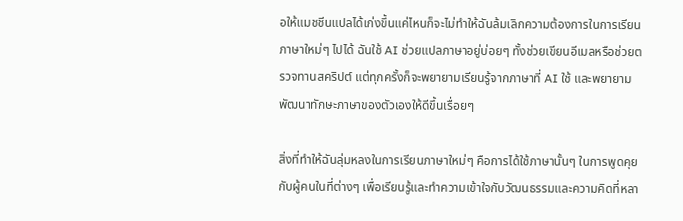อให้แมชชีนแปลได้เก่งขึ้นแค่ไหนก็จะไม่ทำให้ฉันล้มเลิกความต้องการในการเรียนภาษาใหม่ๆ ไปได้ ฉันใช้ AI ช่วยแปลภาษาอยู่บ่อยๆ ทั้งช่วยเขียนอีเมลหรือช่วยตรวจทานสคริปต์ แต่ทุกครั้งก็จะพยายามเรียนรู้จากภาษาที่ AI ใช้ และพยายามพัฒนาทักษะภาษาของตัวเองให้ดีขึ้นเรื่อยๆ

สิ่งที่ทำให้ฉันลุ่มหลงในการเรียนภาษาใหม่ๆ คือการได้ใช้ภาษานั้นๆ ในการพูดคุยกับผู้คนในที่ต่างๆ เพื่อเรียนรู้และทำความเข้าใจกับวัฒนธรรมและความคิดที่หลา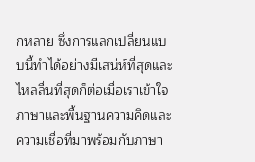กหลาย ซึ่งการแลกเปลี่ยนแบบนี้ทำได้อย่างมีเสน่ห์ที่สุดและไหลลื่นที่สุดก็ต่อเมื่อเราเข้าใจภาษาและพื้นฐานความคิดและความเชื่อที่มาพร้อมกับภาษา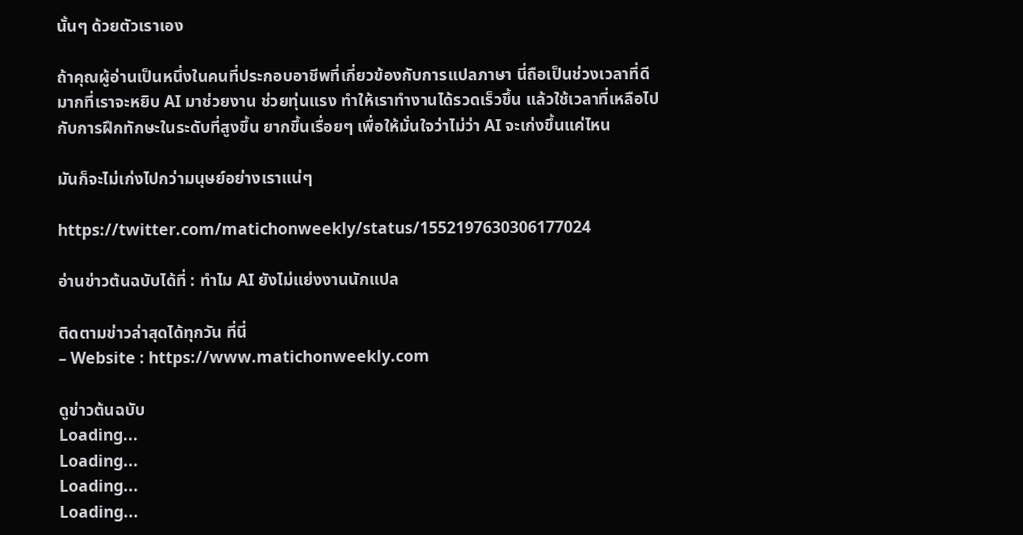นั้นๆ ด้วยตัวเราเอง

ถ้าคุณผู้อ่านเป็นหนึ่งในคนที่ประกอบอาชีพที่เกี่ยวข้องกับการแปลภาษา นี่ถือเป็นช่วงเวลาที่ดีมากที่เราจะหยิบ AI มาช่วยงาน ช่วยทุ่นแรง ทำให้เราทำงานได้รวดเร็วขึ้น แล้วใช้เวลาที่เหลือไปกับการฝึกทักษะในระดับที่สูงขึ้น ยากขึ้นเรื่อยๆ เพื่อให้มั่นใจว่าไม่ว่า AI จะเก่งขึ้นแค่ไหน

มันก็จะไม่เก่งไปกว่ามนุษย์อย่างเราแน่ๆ

https://twitter.com/matichonweekly/status/1552197630306177024

อ่านข่าวต้นฉบับได้ที่ : ทำไม AI ยังไม่แย่งงานนักแปล

ติดตามข่าวล่าสุดได้ทุกวัน ที่นี่
– Website : https://www.matichonweekly.com

ดูข่าวต้นฉบับ
Loading...
Loading...
Loading...
Loading...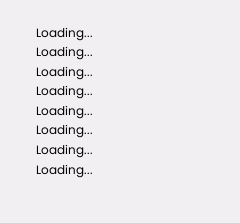Loading...
Loading...
Loading...
Loading...
Loading...
Loading...
Loading...
Loading...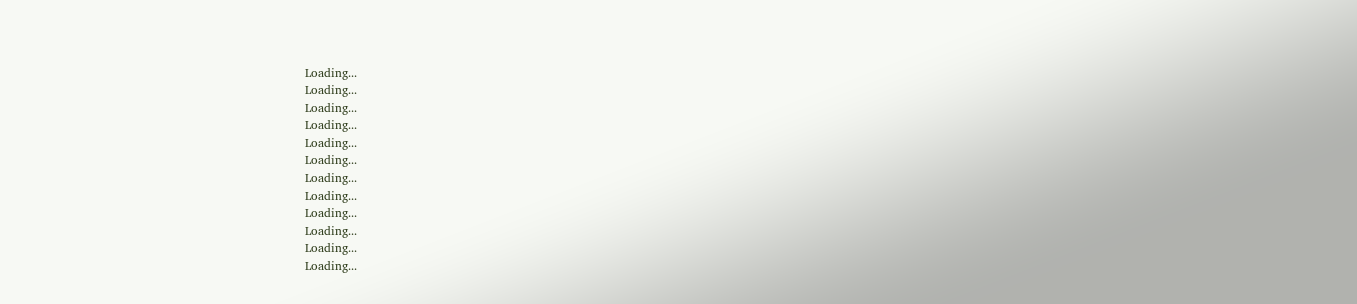Loading...
Loading...
Loading...
Loading...
Loading...
Loading...
Loading...
Loading...
Loading...
Loading...
Loading...
Loading...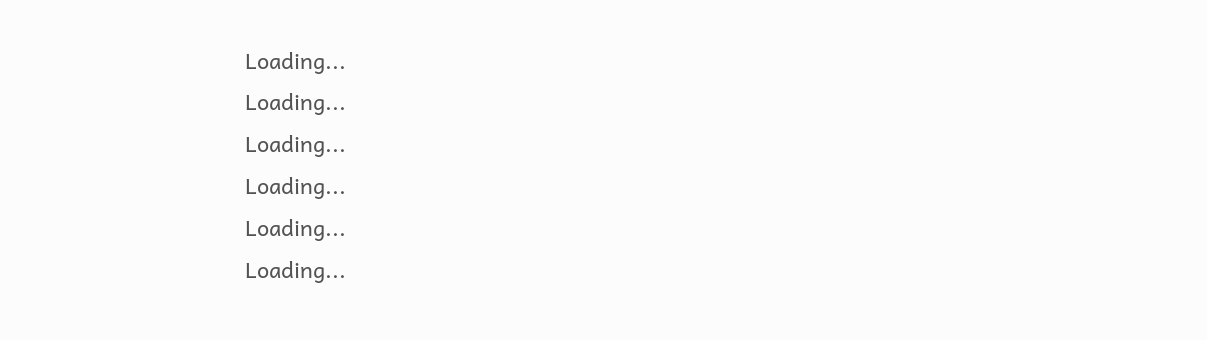Loading...
Loading...
Loading...
Loading...
Loading...
Loading...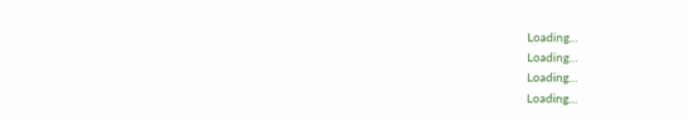Loading...
Loading...
Loading...
Loading...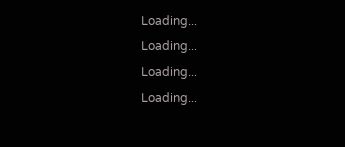Loading...
Loading...
Loading...
Loading...